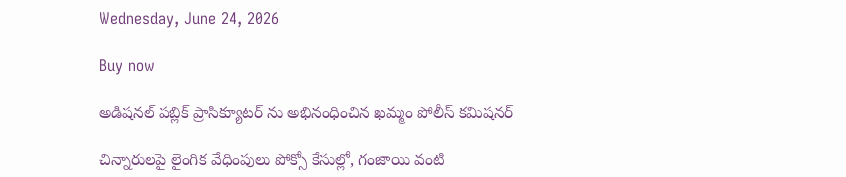Wednesday, June 24, 2026

Buy now

అడిషనల్ పబ్లిక్ ప్రాసిక్యూటర్ ను అభినంధించిన ఖమ్మం పోలీస్ కమిషనర్

చిన్నారులపై లైంగిక వేధింపులు పోక్సో కేసుల్లో, గంజాయి వంటి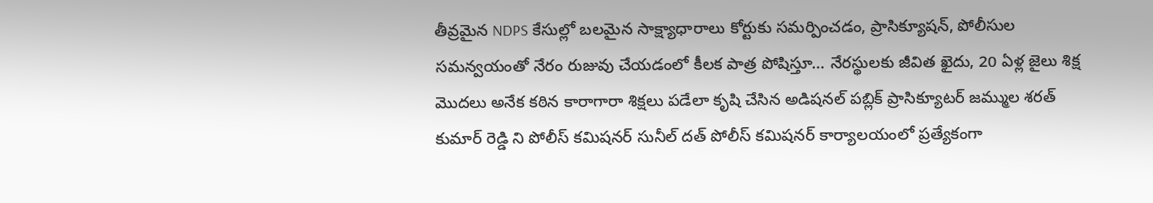తీవ్రమైన NDPS కేసుల్లో బలమైన సాక్ష్యాధారాలు కోర్టుకు సమర్పించడం, ప్రాసిక్యూషన్, పోలీసుల సమన్వయంతో నేరం రుజువు చేయడంలో కీలక పాత్ర పోషిస్తూ… నేరస్థులకు జీవిత ఖైదు, 20 ఏళ్ల జైలు శిక్ష మొదలు అనేక కఠిన కారాగారా శిక్షలు పడేలా కృషి చేసిన అడిషనల్ పబ్లిక్ ప్రాసిక్యూటర్ జమ్ముల శరత్ కుమార్ రెడ్డి ని పోలీస్ కమిషనర్ సునీల్ దత్ పోలీస్ కమిషనర్ కార్యాలయంలో ప్రత్యేకంగా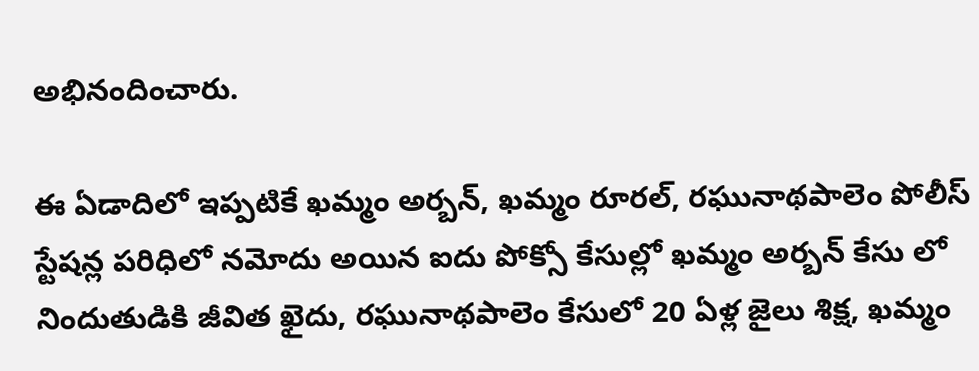అభినందించారు.

ఈ ఏడాదిలో ఇప్పటికే ఖమ్మం అర్బన్, ఖమ్మం రూరల్, రఘునాథపాలెం పోలీస్ స్టేషన్ల పరిధిలో నమోదు అయిన ఐదు పోక్సో కేసుల్లో ఖమ్మం అర్బన్ కేసు లో నిందుతుడికి జీవిత ఖైదు, రఘునాథపాలెం కేసులో 20 ఏళ్ల జైలు శిక్ష, ఖమ్మం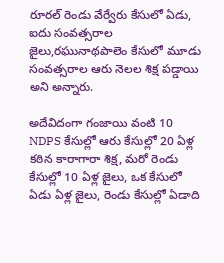రూరల్ రెండు వేర్వేరు కేసులో ఏడు, ఐదు సంవత్సరాల జైలు,రఘునాథపాలెం కేసులో మూడు సంవత్సరాల ఆరు నెలల శిక్ష పడ్డాయి అని అన్నారు.

అదేవిదంగా గంజాయి వంటి 10 NDPS కేసుల్లో ఆరు కేసుల్లో 20 ఏళ్ల కఠిన కారాగారా శిక్ష, మరో రెండు కేసుల్లో 10 ఏళ్ల జైలు, ఒక కేసులో ఏడు ఏళ్ల జైలు, రెండు కేసుల్లో ఏడాది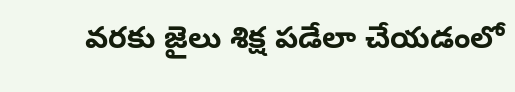వరకు జైలు శిక్ష పడేలా చేయడంలో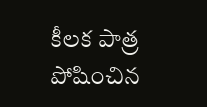కీలక పాత్ర పోషించిన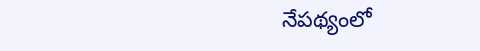నేపథ్యంలో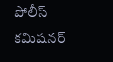పోలీస్ కమిషనర్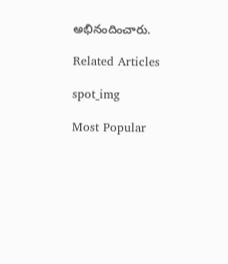అభినందించారు.

Related Articles

spot_img

Most Popular